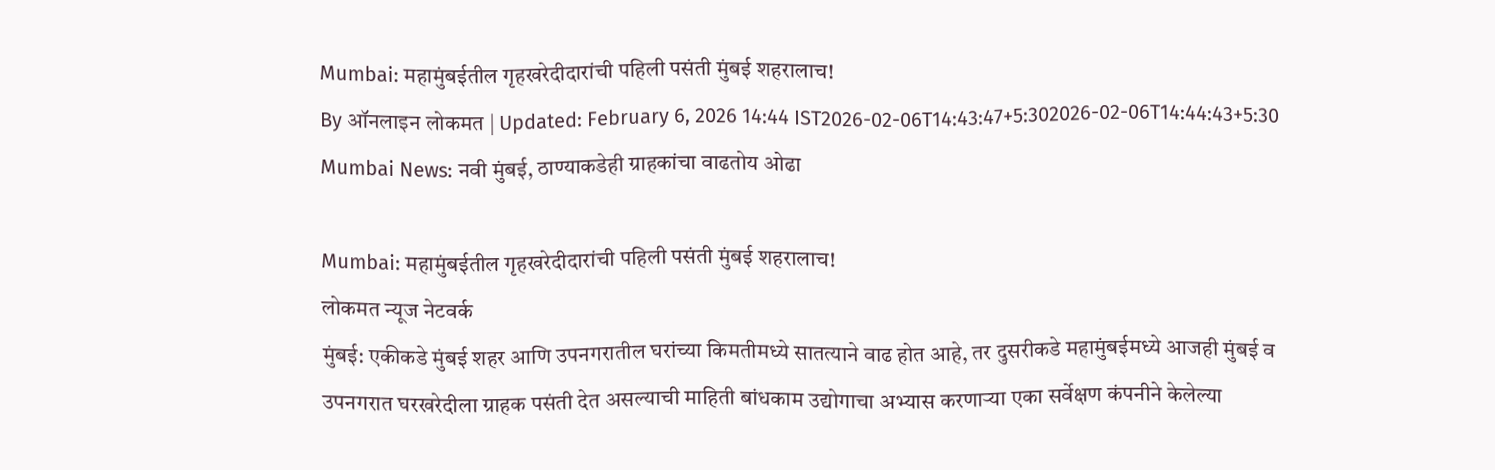Mumbai: महामुंबईतील गृहखरेदीदारांची पहिली पसंती मुंबई शहरालाच!
By ऑनलाइन लोकमत | Updated: February 6, 2026 14:44 IST2026-02-06T14:43:47+5:302026-02-06T14:44:43+5:30
Mumbai News: नवी मुंबई, ठाण्याकडेही ग्राहकांचा वाढतोय ओढा

Mumbai: महामुंबईतील गृहखरेदीदारांची पहिली पसंती मुंबई शहरालाच!
लोकमत न्यूज नेटवर्क
मुंबई: एकीकडे मुंबई शहर आणि उपनगरातील घरांच्या किमतीमध्ये सातत्याने वाढ होत आहे, तर दुसरीकडे महामुंबईमध्ये आजही मुंबई व उपनगरात घरखरेदीला ग्राहक पसंती देत असल्याची माहिती बांधकाम उद्योगाचा अभ्यास करणाऱ्या एका सर्वेक्षण कंपनीने केलेल्या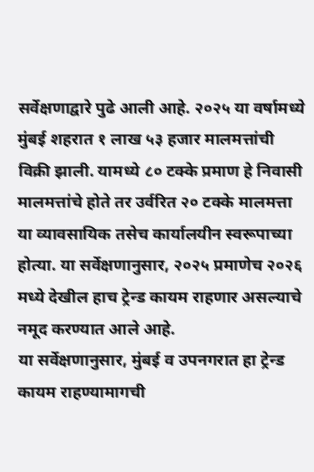सर्वेक्षणाद्वारे पुढे आली आहे. २०२५ या वर्षामध्ये मुंबई शहरात १ लाख ५३ हजार मालमत्तांची विक्री झाली. यामध्ये ८० टक्के प्रमाण हे निवासी मालमत्तांचे होते तर उर्वरित २० टक्के मालमत्ता या व्यावसायिक तसेच कार्यालयीन स्वरूपाच्या होत्या. या सर्वेक्षणानुसार, २०२५ प्रमाणेच २०२६ मध्ये देखील हाच ट्रेन्ड कायम राहणार असल्याचे नमूद करण्यात आले आहे.
या सर्वेक्षणानुसार, मुंबई व उपनगरात हा ट्रेन्ड कायम राहण्यामागची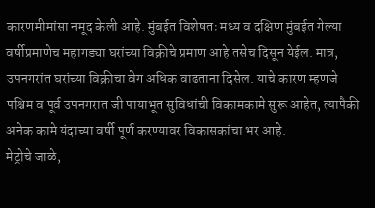कारणमीमांसा नमूद केली आहे. मुंबईत विशेषतः मध्य व दक्षिण मुंबईत गेल्या वर्षीप्रमाणेच महागड्या घरांच्या विक्रीचे प्रमाण आहे तसेच दिसून येईल. मात्र, उपनगरांत घरांच्या विक्रीचा वेग अधिक वाढताना दिसेल. याचे कारण म्हणजे पश्चिम व पूर्व उपनगरात जी पायाभूत सुविधांची विकामकामे सुरू आहेत, त्यापैकी अनेक कामे यंदाच्या वर्षी पूर्ण करण्यावर विकासकांचा भर आहे.
मेट्रोचे जाळे,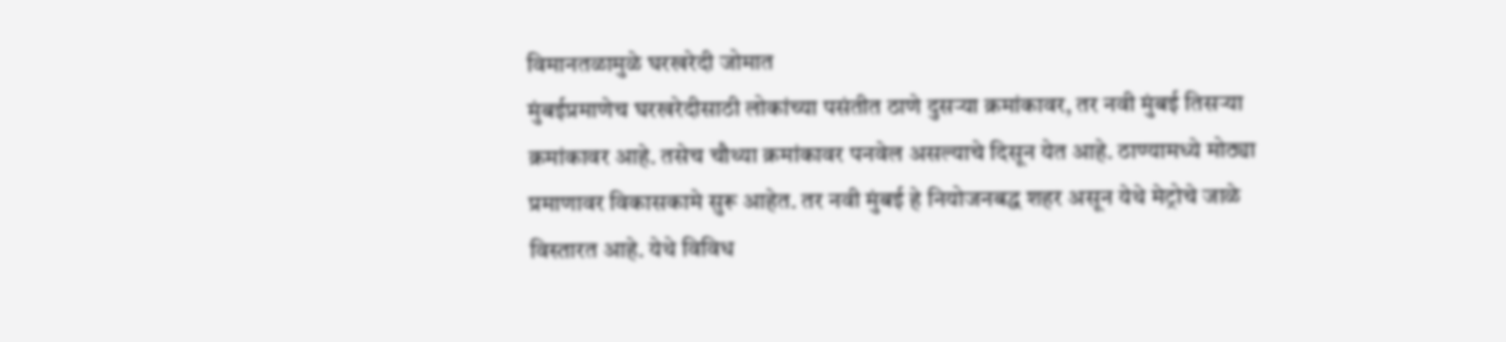विमानतळामुळे घरखरेदी जोमात
मुंबईप्रमाणेच घरखरेदीसाठी लोकांच्या पसंतीत ठाणे दुसऱ्या क्रमांकावर, तर नवी मुंबई तिसऱ्या क्रमांकावर आहे. तसेच चौथ्या क्रमांकावर पनवेल असल्याचे दिसून येत आहे. ठाण्यामध्ये मोठ्या प्रमाणावर विकासकामे सुरू आहेत. तर नवी मुंबई हे नियोजनबद्ध शहर असून येथे मेट्रोचे जाळे विस्तारत आहे. येथे विविध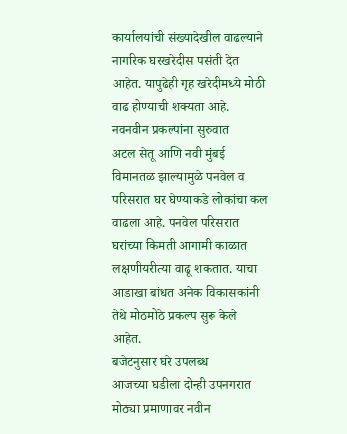कार्यालयांची संख्यादेखील वाढल्याने नागरिक घरखरेदीस पसंती देत आहेत. यापुढेही गृह खरेदीमध्ये मोठी वाढ होण्याची शक्यता आहे.
नवनवीन प्रकल्पांना सुरुवात
अटल सेतू आणि नवी मुंबई विमानतळ झाल्यामुळे पनवेल व परिसरात घर घेण्याकडे लोकांचा कल वाढला आहे. पनवेल परिसरात घरांच्या किमती आगामी काळात लक्षणीयरीत्या वाढू शकतात. याचा आडाखा बांधत अनेक विकासकांनी तेथे मोठमोठे प्रकल्प सुरू केले आहेत.
बजेटनुसार घरे उपलब्ध
आजच्या घडीला दोन्ही उपनगरात मोठ्या प्रमाणावर नवीन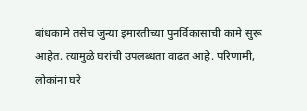बांधकामे तसेच जुन्या इमारतीच्या पुनर्विकासाची कामे सुरू आहेत. त्यामुळे घरांची उपलब्धता वाढत आहे. परिणामी, लोकांना घरे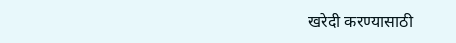खरेदी करण्यासाठी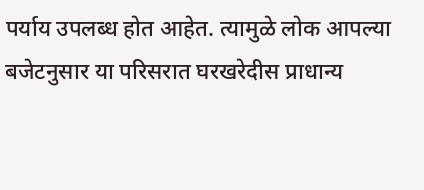पर्याय उपलब्ध होत आहेत. त्यामुळे लोक आपल्या बजेटनुसार या परिसरात घरखरेदीस प्राधान्य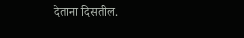देताना दिसतील.